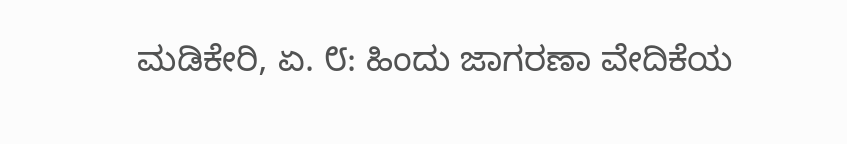ಮಡಿಕೇರಿ, ಏ. ೮: ಹಿಂದು ಜಾಗರಣಾ ವೇದಿಕೆಯ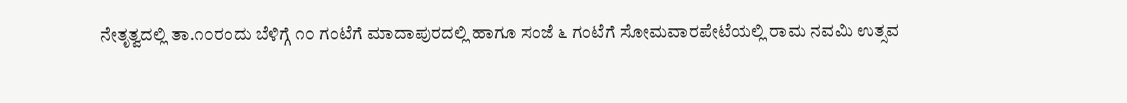ನೇತೃತ್ವದಲ್ಲಿ ತಾ.೧೦ರಂದು ಬೆಳಿಗ್ಗೆ ೧೦ ಗಂಟೆಗೆ ಮಾದಾಪುರದಲ್ಲಿ ಹಾಗೂ ಸಂಜೆ ೬ ಗಂಟೆಗೆ ಸೋಮವಾರಪೇಟೆಯಲ್ಲಿ ರಾಮ ನವಮಿ ಉತ್ಸವ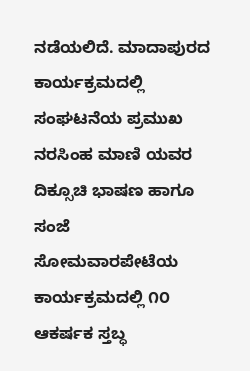ನಡೆಯಲಿದೆ. ಮಾದಾಪುರದ ಕಾರ್ಯಕ್ರಮದಲ್ಲಿ ಸಂಘಟನೆಯ ಪ್ರಮುಖ ನರಸಿಂಹ ಮಾಣಿ ಯವರ ದಿಕ್ಸೂಚಿ ಭಾಷಣ ಹಾಗೂ ಸಂಜೆ ಸೋಮವಾರಪೇಟೆಯ ಕಾರ್ಯಕ್ರಮದಲ್ಲಿ ೧೦ ಆಕರ್ಷಕ ಸ್ತಬ್ಧ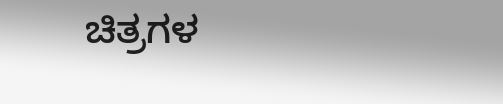ಚಿತ್ರಗಳ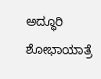ಅದ್ಧೂರಿ ಶೋಭಾಯಾತ್ರೆ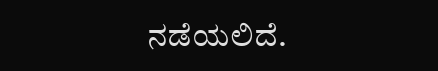ನಡೆಯಲಿದೆ.